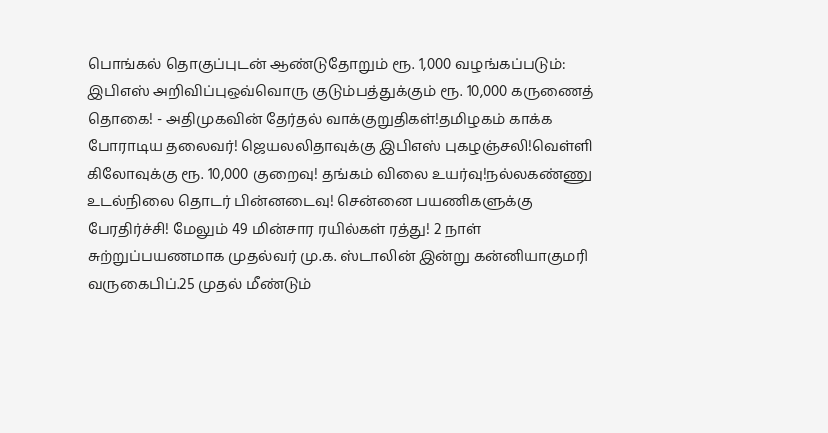பொங்கல் தொகுப்புடன் ஆண்டுதோறும் ரூ. 1,000 வழங்கப்படும்: இபிஎஸ் அறிவிப்புஒவ்வொரு குடும்பத்துக்கும் ரூ. 10,000 கருணைத் தொகை! - அதிமுகவின் தேர்தல் வாக்குறுதிகள்!தமிழகம் காக்க போராடிய தலைவர்! ஜெயலலிதாவுக்கு இபிஎஸ் புகழஞ்சலி!வெள்ளி கிலோவுக்கு ரூ. 10,000 குறைவு! தங்கம் விலை உயர்வு!நல்லகண்ணு உடல்நிலை தொடர் பின்னடைவு! சென்னை பயணிகளுக்கு பேரதிர்ச்சி! மேலும் 49 மின்சார ரயில்கள் ரத்து! 2 நாள் சுற்றுப்பயணமாக முதல்வர் மு.க. ஸ்டாலின் இன்று கன்னியாகுமரி வருகைபிப்.25 முதல் மீண்டும்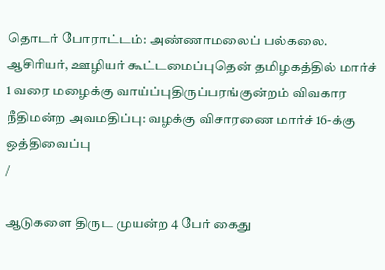தொடர் போராட்டம்: அண்ணாமலைப் பல்கலை. ஆசிரியர், ஊழியர் கூட்டமைப்புதென் தமிழகத்தில் மார்ச் 1 வரை மழைக்கு வாய்ப்புதிருப்பரங்குன்றம் விவகார நீதிமன்ற அவமதிப்பு: வழக்கு விசாரணை மார்ச் 16-க்கு ஒத்திவைப்பு
/

ஆடுகளை திருட முயன்ற 4 பேர் கைது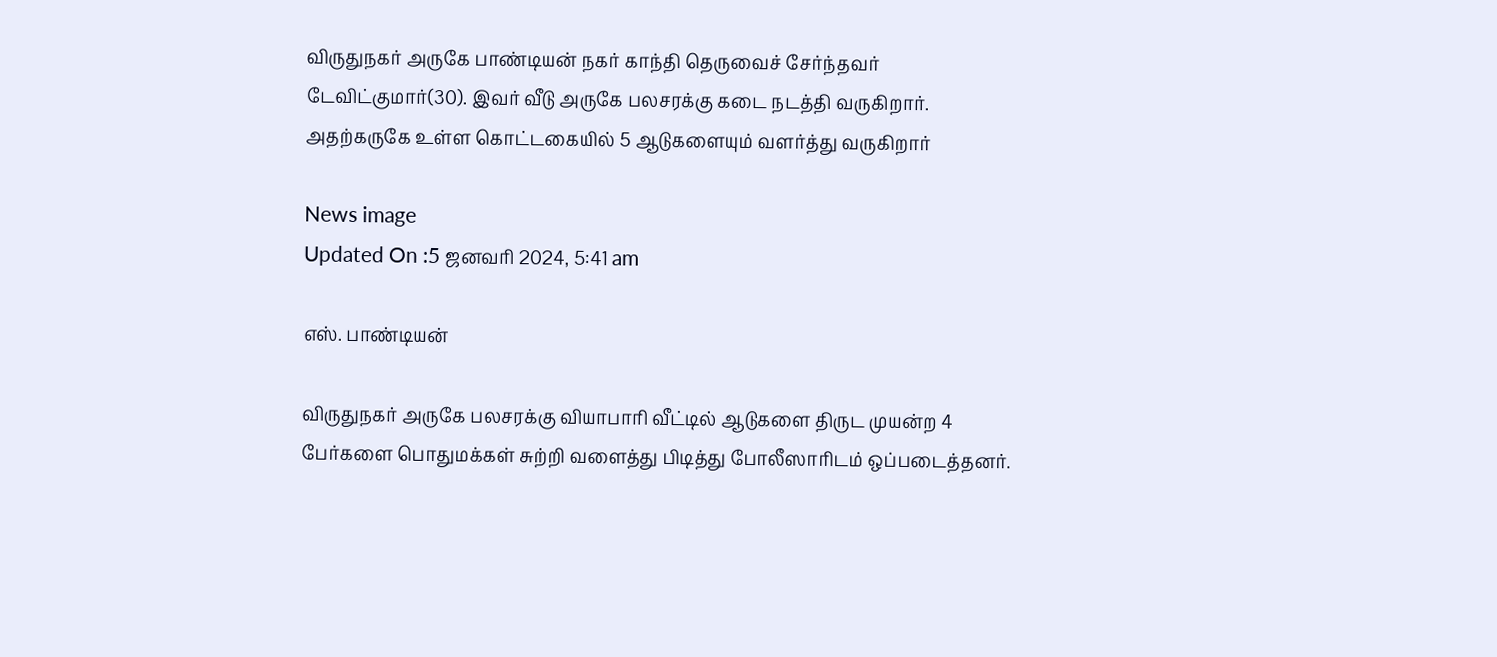விருதுநகர் அருகே பாண்டியன் நகர் காந்தி தெருவைச் சேர்ந்தவர் டேவிட்குமார்(30). இவர் வீடு அருகே பலசரக்கு கடை நடத்தி வருகிறார். அதற்கருகே உள்ள கொட்டகையில் 5 ஆடுகளையும் வளர்த்து வருகிறார்

News image
Updated On :5 ஜனவரி 2024, 5:41 am

எஸ். பாண்டியன்

விருதுநகர் அருகே பலசரக்கு வியாபாரி வீட்டில் ஆடுகளை திருட முயன்ற 4 பேர்களை பொதுமக்கள் சுற்றி வளைத்து பிடித்து போலீஸாரிடம் ஒப்படைத்தனர்.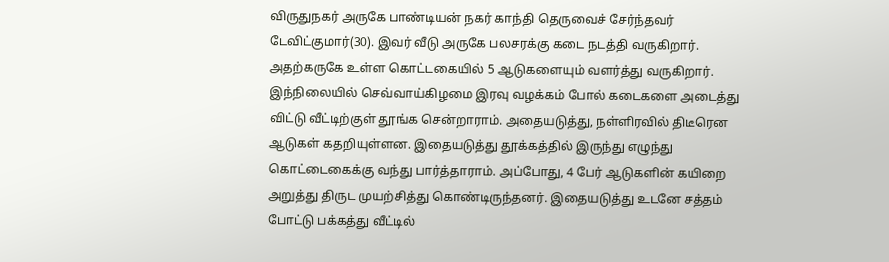விருதுநகர் அருகே பாண்டியன் நகர் காந்தி தெருவைச் சேர்ந்தவர் டேவிட்குமார்(30). இவர் வீடு அருகே பலசரக்கு கடை நடத்தி வருகிறார். அதற்கருகே உள்ள கொட்டகையில் 5 ஆடுகளையும் வளர்த்து வருகிறார். இந்நிலையில் செவ்வாய்கிழமை இரவு வழக்கம் போல் கடைகளை அடைத்து விட்டு வீட்டிற்குள் தூங்க சென்றாராம். அதையடுத்து, நள்ளிரவில் திடீரென ஆடுகள் கதறியுள்ளன. இதையடுத்து தூக்கத்தில் இருந்து எழுந்து கொட்டைகைக்கு வந்து பார்த்தாராம். அப்போது, 4 பேர் ஆடுகளின் கயிறை அறுத்து திருட முயற்சித்து கொண்டிருந்தனர். இதையடுத்து உடனே சத்தம் போட்டு பக்கத்து வீட்டில்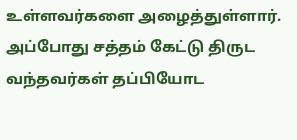உள்ளவர்களை அழைத்துள்ளார். அப்போது சத்தம் கேட்டு திருட வந்தவர்கள் தப்பியோட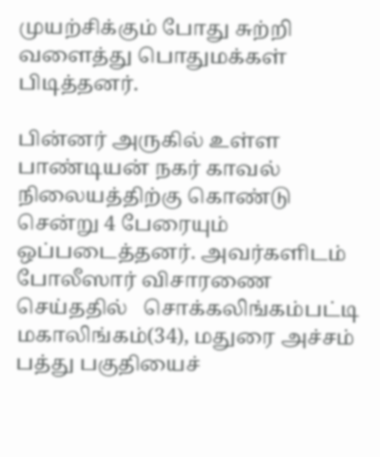முயற்சிக்கும் போது சுற்றி வளைத்து பொதுமக்கள் பிடித்தனர்.

பின்னர் அருகில் உள்ள பாண்டியன் நகர் காவல் நிலையத்திற்கு கொண்டு சென்று 4 பேரையும் ஒப்படைத்தனர். அவர்களிடம் போலீஸார் விசாரணை செய்ததில்   சொக்கலிங்கம்பட்டி மகாலிங்கம்(34), மதுரை அச்சம் பத்து பகுதியைச்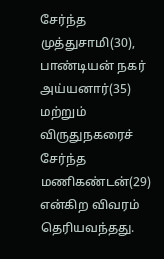சேர்ந்த முத்துசாமி(30), பாண்டியன் நகர் அய்யனார்(35) மற்றும் விருதுநகரைச் சேர்ந்த மணிகண்டன்(29) என்கிற விவரம் தெரியவந்தது.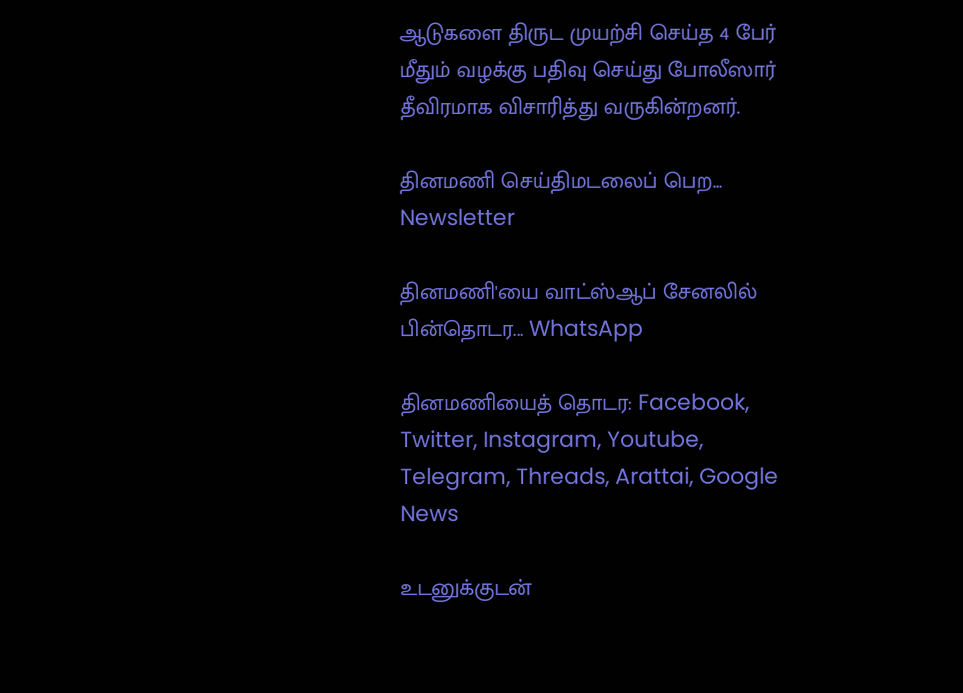ஆடுகளை திருட முயற்சி செய்த 4 பேர் மீதும் வழக்கு பதிவு செய்து போலீஸார் தீவிரமாக விசாரித்து வருகின்றனர்.

தினமணி செய்திமடலைப் பெற... Newsletter

தினமணி'யை வாட்ஸ்ஆப் சேனலில் பின்தொடர... WhatsApp

தினமணியைத் தொடர: Facebook, Twitter, Instagram, Youtube, Telegram, Threads, Arattai, Google News

உடனுக்குடன்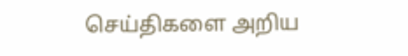செய்திகளை அறிய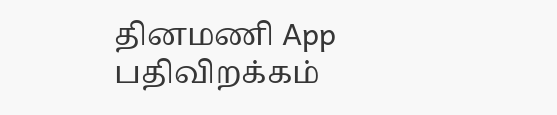தினமணி App பதிவிறக்கம்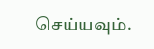செய்யவும்.